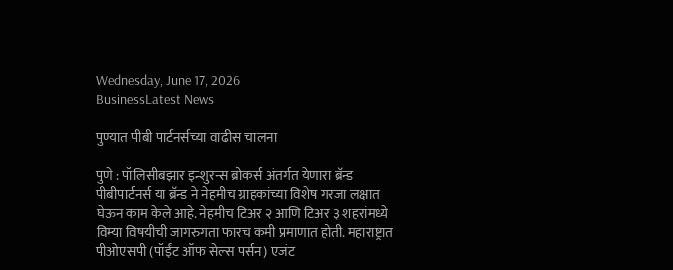Wednesday, June 17, 2026
BusinessLatest News

पुण्यात पीबी पार्टनर्सच्या वाढीस चालना

पुणे : पॉलिसीबझार इन्शुरन्स ब्रोकर्स अंतर्गत येणारा ब्रॅन्ड पीबीपार्टनर्स या ब्रॅन्ड ने नेहमीच ग्राहकांच्या विशेष गरजा लक्षात घेऊन काम केले आहे. नेहमीच टिअर २ आणि टिअर ३ शहरांमध्ये विम्या विषयीची जागरुगता फारच कमी प्रमाणात होती. महाराष्ट्रात पीओएसपी (पॉईंट ऑफ सेल्स पर्सन) एजंट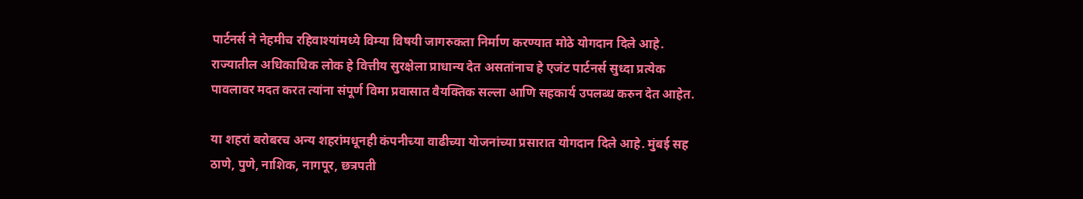पार्टनर्स ने नेहमीच रहिवाश्यांमध्ये विम्या विषयी जागरुकता निर्माण करण्यात मोठे योगदान दिले आहे. राज्यातील अधिकाधिक लोक हे वित्तीय सुरक्षेला प्राधान्य देत असतांनाच हे एजंट पार्टनर्स सुध्दा प्रत्येक पावलावर मदत करत त्यांना संपूर्ण विमा प्रवासात वैयक्तिक सल्ला आणि सहकार्य उपलब्ध करुन देत आहेत.

या शहरां बरोबरच अन्य शहरांमधूनही कंपनीच्या वाढीच्या योजनांच्या प्रसारात योगदान दिले आहे. मुंबई सह ठाणे, पुणे, नाशिक, नागपूर, छत्रपती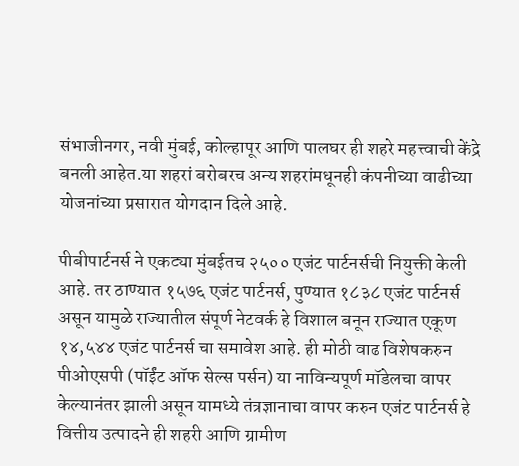संभाजीनगर, नवी मुंबई, कोल्हापूर आणि पालघर ही शहरे महत्त्वाची केंद्रे बनली आहेत.या शहरां बरोबरच अन्य शहरांमधूनही कंपनीच्या वाढीच्या योजनांच्या प्रसारात योगदान दिले आहे.

पीबीपार्टनर्स ने एकट्या मुंबईतच २५०० एजंट पार्टनर्सची नियुक्ती केली आहे. तर ठाण्यात १५७६ एजंट पार्टनर्स, पुण्यात १८३८ एजंट पार्टनर्स असून यामुळे राज्यातील संपूर्ण नेटवर्क हे विशाल बनून राज्यात एकूण १४,५४४ एजंट पार्टनर्स चा समावेश आहे. ही मोठी वाढ विशेषकरुन पीओएसपी (पॉईंट ऑफ सेल्स पर्सन) या नाविन्यपूर्ण मॉडेलचा वापर केल्यानंतर झाली असून यामध्ये तंत्रज्ञानाचा वापर करुन एजंट पार्टनर्स हे वित्तीय उत्पादने ही शहरी आणि ग्रामीण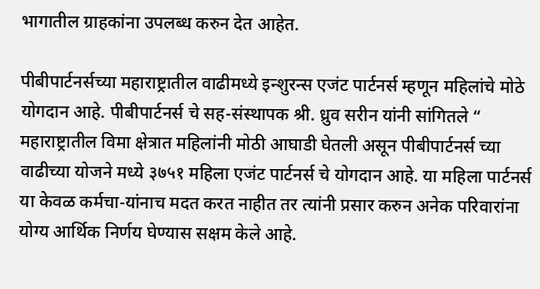भागातील ग्राहकांना उपलब्ध करुन देत आहेत.

पीबीपार्टनर्सच्या महाराष्ट्रातील वाढीमध्ये इन्शुरन्स एजंट पार्टनर्स म्हणून महिलांचे मोठे योगदान आहे. पीबीपार्टनर्स चे सह-संस्थापक श्री. ध्रुव सरीन यांनी सांगितले “ महाराष्ट्रातील विमा क्षेत्रात महिलांनी मोठी आघाडी घेतली असून पीबीपार्टनर्स च्या वाढीच्या योजने मध्ये ३७५१ महिला एजंट पार्टनर्स चे योगदान आहे. या महिला पार्टनर्स या केवळ कर्मचा-यांनाच मदत करत नाहीत तर त्यांनी प्रसार करुन अनेक परिवारांना योग्य आर्थिक निर्णय घेण्यास सक्षम केले आहे.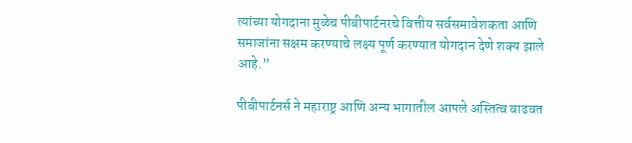त्यांच्या योगदाना मुळेच पीबीपार्टनरचे वित्तीय सर्वसमावेशकता आणि समाजांना सक्षम करण्याचे लक्ष्य पूर्ण करण्यात योगदान देणे शक्य झाले आहे.”

पीबीपार्टनर्स ने महाराष्ट्र आणि अन्य भागातील आपले अस्तित्व वाढवत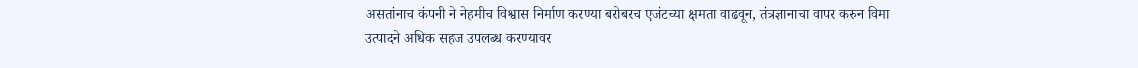असतांनाच कंपनी ने नेहमीच विश्वास निर्माण करण्या बरोबरच एजंटच्या क्षमता वाढवून, तंत्रज्ञानाचा वापर करुन विमा उत्पादने अधिक सहज उपलब्ध करण्यावर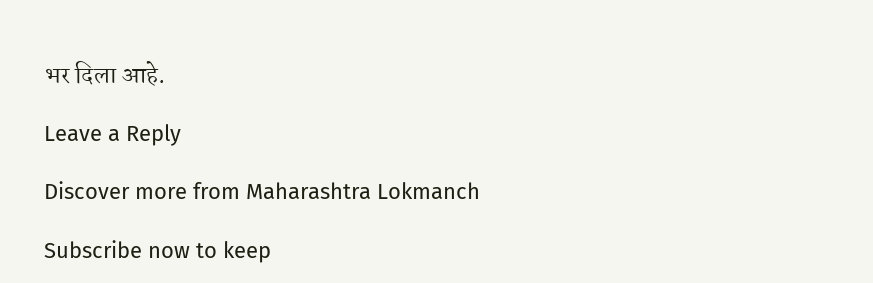भर दिला आहे.

Leave a Reply

Discover more from Maharashtra Lokmanch

Subscribe now to keep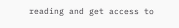reading and get access to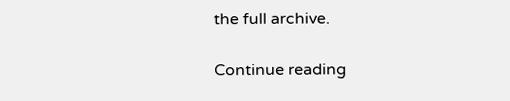the full archive.

Continue reading